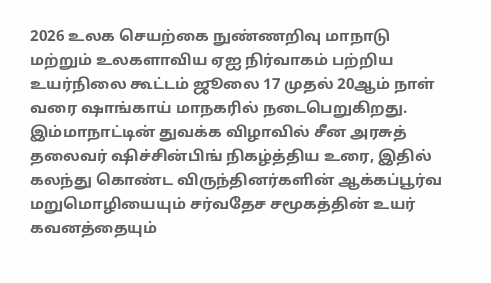2026 உலக செயற்கை நுண்ணறிவு மாநாடு மற்றும் உலகளாவிய ஏஐ நிர்வாகம் பற்றிய உயர்நிலை கூட்டம் ஜூலை 17 முதல் 20ஆம் நாள் வரை ஷாங்காய் மாநகரில் நடைபெறுகிறது. இம்மாநாட்டின் துவக்க விழாவில் சீன அரசுத் தலைவர் ஷிச்சின்பிங் நிகழ்த்திய உரை, இதில் கலந்து கொண்ட விருந்தினர்களின் ஆக்கப்பூர்வ மறுமொழியையும் சர்வதேச சமூகத்தின் உயர் கவனத்தையும்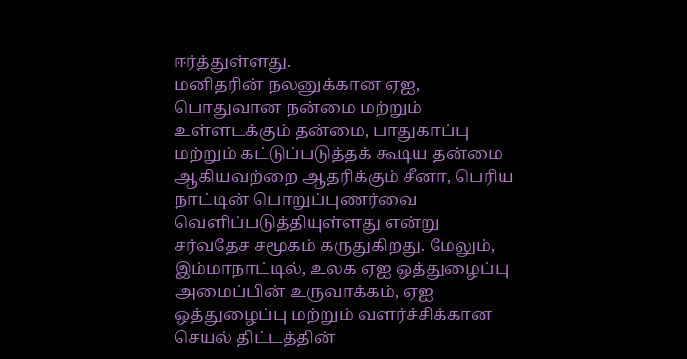ஈர்த்துள்ளது.
மனிதரின் நலனுக்கான ஏஐ, பொதுவான நன்மை மற்றும் உள்ளடக்கும் தன்மை, பாதுகாப்பு மற்றும் கட்டுப்படுத்தக் கூடிய தன்மை ஆகியவற்றை ஆதரிக்கும் சீனா, பெரிய நாட்டின் பொறுப்புணர்வை வெளிப்படுத்தியுள்ளது என்று சர்வதேச சமூகம் கருதுகிறது. மேலும், இம்மாநாட்டில், உலக ஏஐ ஒத்துழைப்பு அமைப்பின் உருவாக்கம், ஏஐ ஒத்துழைப்பு மற்றும் வளர்ச்சிக்கான செயல் திட்டத்தின்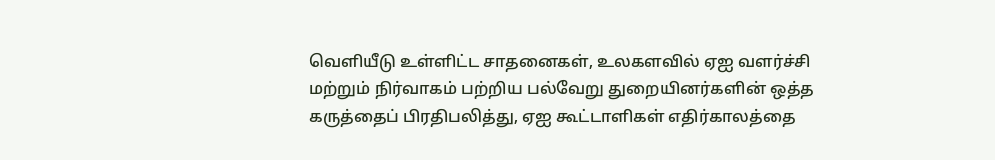வெளியீடு உள்ளிட்ட சாதனைகள், உலகளவில் ஏஐ வளர்ச்சி மற்றும் நிர்வாகம் பற்றிய பல்வேறு துறையினர்களின் ஒத்த கருத்தைப் பிரதிபலித்து, ஏஐ கூட்டாளிகள் எதிர்காலத்தை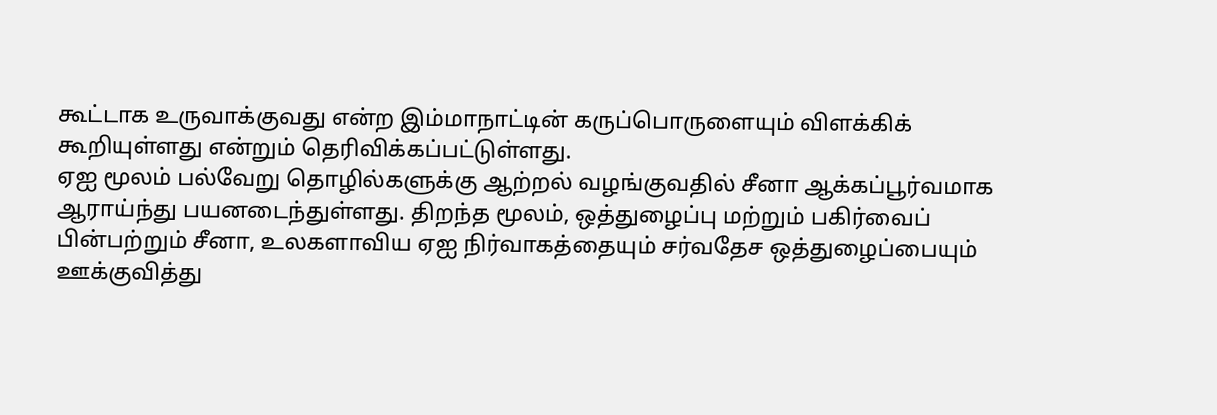கூட்டாக உருவாக்குவது என்ற இம்மாநாட்டின் கருப்பொருளையும் விளக்கிக் கூறியுள்ளது என்றும் தெரிவிக்கப்பட்டுள்ளது.
ஏஐ மூலம் பல்வேறு தொழில்களுக்கு ஆற்றல் வழங்குவதில் சீனா ஆக்கப்பூர்வமாக ஆராய்ந்து பயனடைந்துள்ளது. திறந்த மூலம், ஒத்துழைப்பு மற்றும் பகிர்வைப் பின்பற்றும் சீனா, உலகளாவிய ஏஐ நிர்வாகத்தையும் சர்வதேச ஒத்துழைப்பையும் ஊக்குவித்து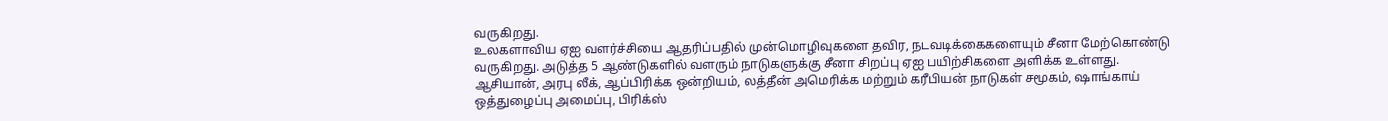வருகிறது.
உலகளாவிய ஏஐ வளர்ச்சியை ஆதரிப்பதில் முன்மொழிவுகளை தவிர, நடவடிக்கைகளையும் சீனா மேற்கொண்டு வருகிறது. அடுத்த 5 ஆண்டுகளில் வளரும் நாடுகளுக்கு சீனா சிறப்பு ஏஐ பயிற்சிகளை அளிக்க உள்ளது. ஆசியான், அரபு லீக், ஆப்பிரிக்க ஒன்றியம், லத்தீன் அமெரிக்க மற்றும் கரீபியன் நாடுகள் சமூகம், ஷாங்காய் ஒத்துழைப்பு அமைப்பு, பிரிக்ஸ்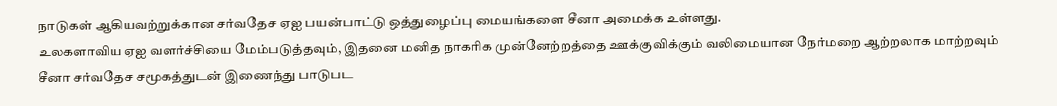நாடுகள் ஆகியவற்றுக்கான சர்வதேச ஏஐ பயன்பாட்டு ஒத்துழைப்பு மையங்களை சீனா அமைக்க உள்ளது.
உலகளாவிய ஏஐ வளர்ச்சியை மேம்படுத்தவும், இதனை மனித நாகரிக முன்னேற்றத்தை ஊக்குவிக்கும் வலிமையான நேர்மறை ஆற்றலாக மாற்றவும் சீனா சர்வதேச சமூகத்துடன் இணைந்து பாடுபட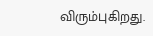விரும்புகிறது.